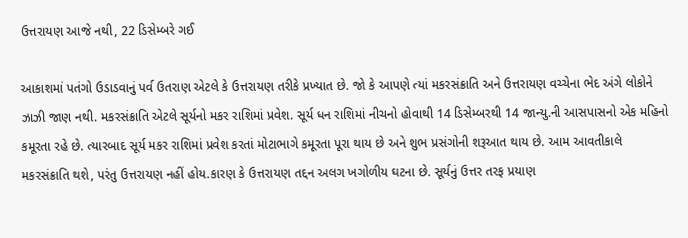ઉત્તરાયણ આજે નથી, 22 ડિસેમ્બરે ગઈ

આકાશમાં પતંગો ઉડાડવાનું પર્વ ઉતરાણ એટલે કે ઉત્તરાયણ તરીકે પ્રખ્યાત છે. જો કે આપણે ત્યાં મકરસંક્રાતિ અને ઉત્તરાયણ વચ્ચેના ભેદ અંગે લોકોને ઝાઝી જાણ નથી. મકરસંક્રાતિ એટલે સૂર્યનો મકર રાશિમાં પ્રવેશ. સૂર્ય ધન રાશિમાં નીચનો હોવાથી 14 ડિસેમ્બરથી 14 જાન્યુ.ની આસપાસનો એક મહિનો કમૂરતા રહે છે. ત્યારબાદ સૂર્ય મકર રાશિમાં પ્રવેશ કરતાં મોટાભાગે કમૂરતા પૂરા થાય છે અને શુભ પ્રસંગોની શરૂઆત થાય છે. આમ આવતીકાલે મકરસંક્રાતિ થશે, પરંતુ ઉત્તરાયણ નહીં હોય.કારણ કે ઉત્તરાયણ તદ્દન અલગ ખગોળીય ઘટના છે. સૂર્યનું ઉત્તર તરફ પ્રયાણ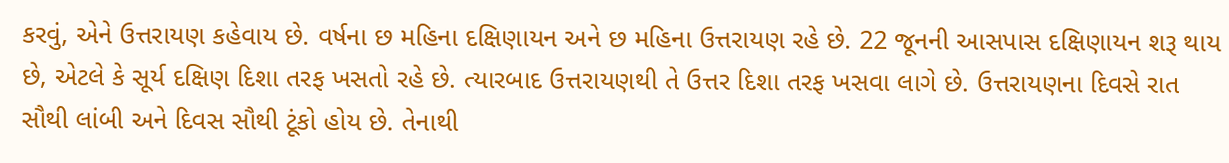કરવું, એને ઉત્તરાયણ કહેવાય છે. વર્ષના છ મહિના દક્ષિણાયન અને છ મહિના ઉત્તરાયણ રહે છે. 22 જૂનની આસપાસ દક્ષિણાયન શરૂ થાય છે, એટલે કે સૂર્ય દક્ષિણ દિશા તરફ ખસતો રહે છે. ત્યારબાદ ઉત્તરાયણથી તે ઉત્તર દિશા તરફ ખસવા લાગે છે. ઉત્તરાયણના દિવસે રાત સૌથી લાંબી અને દિવસ સૌથી ટૂંકો હોય છે. તેનાથી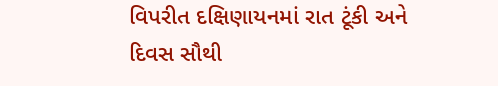વિપરીત દક્ષિણાયનમાં રાત ટૂંકી અને દિવસ સૌથી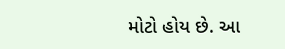મોટો હોય છે. આ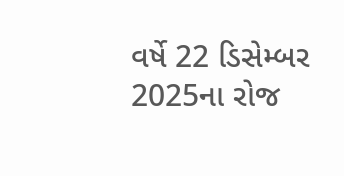વર્ષે 22 ડિસેમ્બર 2025ના રોજ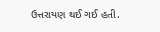ઉત્તરાયણ થઈ ગઈ હતી.